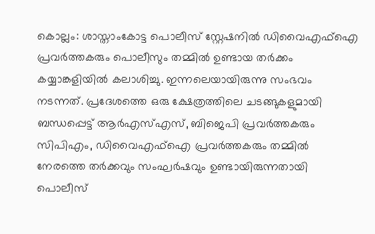കൊല്ലം: ശാസ്താംകോട്ട പൊലീസ് സ്റ്റേഷനിൽ ഡിവൈഎഫ്ഐ പ്രവർത്തകരും പൊലീസും തമ്മിൽ ഉണ്ടായ തർക്കം കയ്യാങ്കളിയിൽ കലാശിച്ചു. ഇന്നലെയായിരുന്നു സംഭവം നടന്നത്. പ്രദേശത്തെ ഒരു ക്ഷേത്രത്തിലെ ചടങ്ങുകളുമായി ബന്ധപ്പെട്ട് ആർഎസ്എസ്, ബിജെപി പ്രവർത്തകരും സിപിഎം, ഡിവൈഎഫ്ഐ പ്രവർത്തകരും തമ്മിൽ നേരത്തെ തർക്കവും സംഘർഷവും ഉണ്ടായിരുന്നതായി പൊലീസ്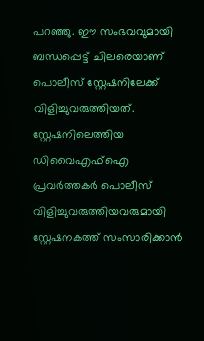പറഞ്ഞു. ഈ സംഭവവുമായി ബന്ധപ്പെട്ട് ചിലരെയാണ് പൊലീസ് സ്റ്റേഷനിലേക്ക് വിളിച്ചുവരുത്തിയത്.
സ്റ്റേഷനിലെത്തിയ ഡിവൈഎഫ്ഐ പ്രവർത്തകർ പൊലീസ് വിളിച്ചുവരുത്തിയവരുമായി സ്റ്റേഷനകത്ത് സംസാരിക്കാൻ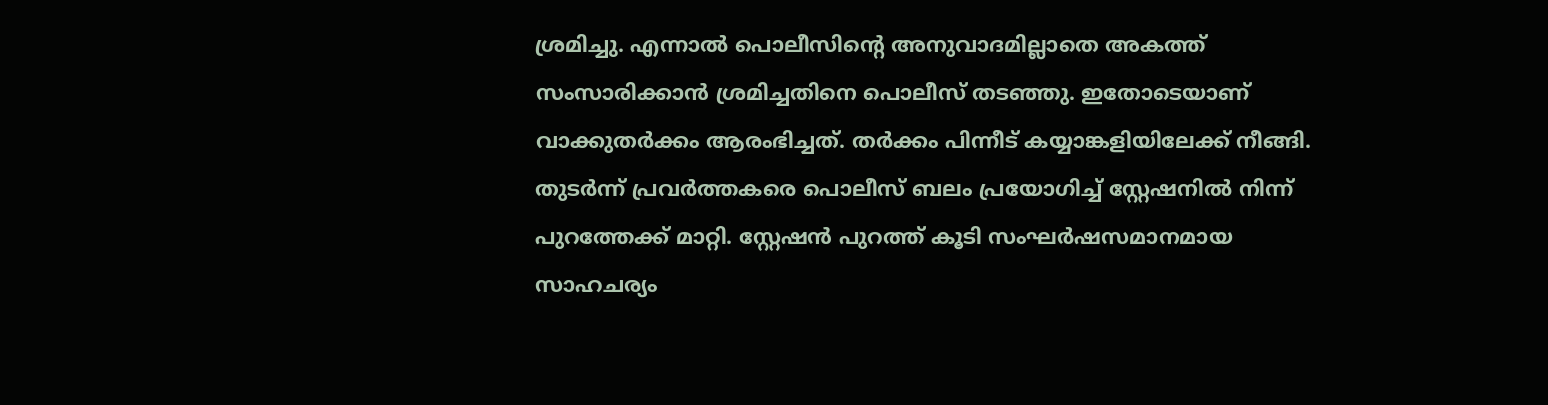ശ്രമിച്ചു. എന്നാൽ പൊലീസിന്റെ അനുവാദമില്ലാതെ അകത്ത് സംസാരിക്കാൻ ശ്രമിച്ചതിനെ പൊലീസ് തടഞ്ഞു. ഇതോടെയാണ് വാക്കുതർക്കം ആരംഭിച്ചത്. തർക്കം പിന്നീട് കയ്യാങ്കളിയിലേക്ക് നീങ്ങി. തുടർന്ന് പ്രവർത്തകരെ പൊലീസ് ബലം പ്രയോഗിച്ച് സ്റ്റേഷനിൽ നിന്ന് പുറത്തേക്ക് മാറ്റി. സ്റ്റേഷൻ പുറത്ത് കൂടി സംഘർഷസമാനമായ സാഹചര്യം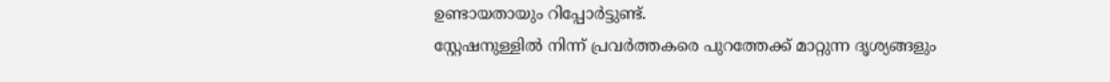ഉണ്ടായതായും റിപ്പോർട്ടുണ്ട്.
സ്റ്റേഷനുള്ളിൽ നിന്ന് പ്രവർത്തകരെ പുറത്തേക്ക് മാറ്റുന്ന ദൃശ്യങ്ങളും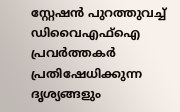സ്റ്റേഷൻ പുറത്തുവച്ച് ഡിവൈഎഫ്ഐ പ്രവർത്തകർ പ്രതിഷേധിക്കുന്ന ദൃശ്യങ്ങളും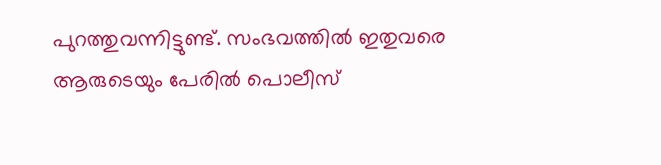പുറത്തുവന്നിട്ടുണ്ട്. സംഭവത്തിൽ ഇതുവരെ ആരുടെയും പേരിൽ പൊലീസ്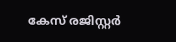കേസ് രജിസ്റ്റർ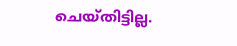ചെയ്തിട്ടില്ല.